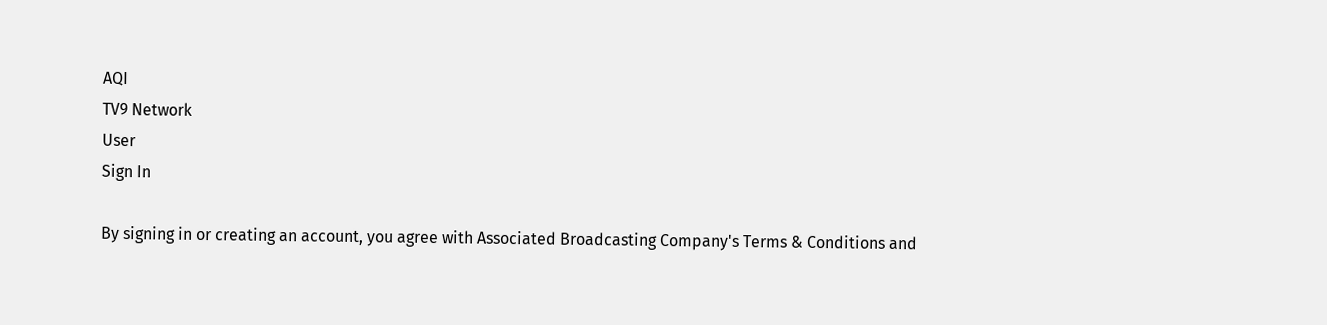AQI
TV9 Network
User
Sign In

By signing in or creating an account, you agree with Associated Broadcasting Company's Terms & Conditions and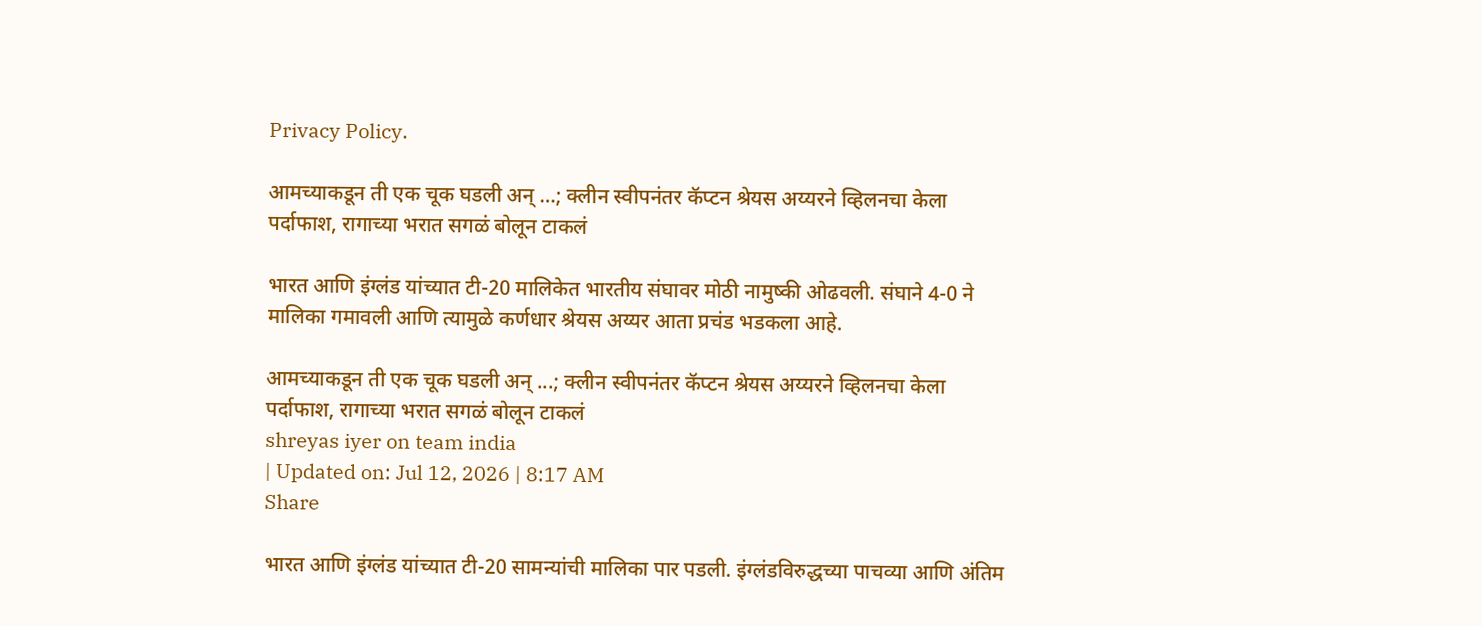Privacy Policy.

आमच्याकडून ती एक चूक घडली अन् …; क्लीन स्वीपनंतर कॅप्टन श्रेयस अय्यरने व्हिलनचा केला पर्दाफाश, रागाच्या भरात सगळं बोलून टाकलं

भारत आणि इंग्लंड यांच्यात टी-20 मालिकेत भारतीय संघावर मोठी नामुष्की ओढवली. संघाने 4-0 ने मालिका गमावली आणि त्यामुळे कर्णधार श्रेयस अय्यर आता प्रचंड भडकला आहे.

आमच्याकडून ती एक चूक घडली अन् ...; क्लीन स्वीपनंतर कॅप्टन श्रेयस अय्यरने व्हिलनचा केला पर्दाफाश, रागाच्या भरात सगळं बोलून टाकलं
shreyas iyer on team india
| Updated on: Jul 12, 2026 | 8:17 AM
Share

भारत आणि इंग्लंड यांच्यात टी-20 सामन्यांची मालिका पार पडली. इंग्लंडविरुद्धच्या पाचव्या आणि अंतिम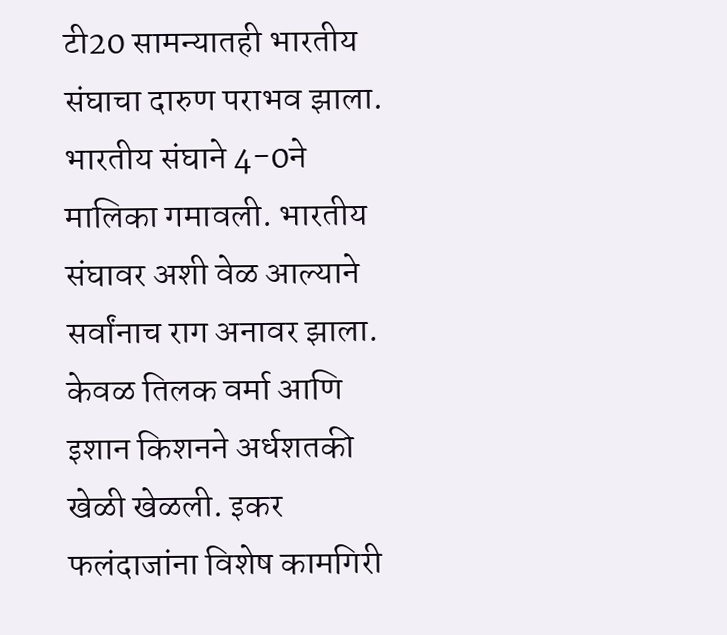टी20 सामन्यातही भारतीय संघाचा दारुण पराभव झाला. भारतीय संघाने 4-0ने मालिका गमावली. भारतीय संघावर अशी वेळ आल्याने सर्वांनाच राग अनावर झाला. केवळ तिलक वर्मा आणि इशान किशनने अर्धशतकी खेळी खेळली. इकर फलंदाजांना विशेष कामगिरी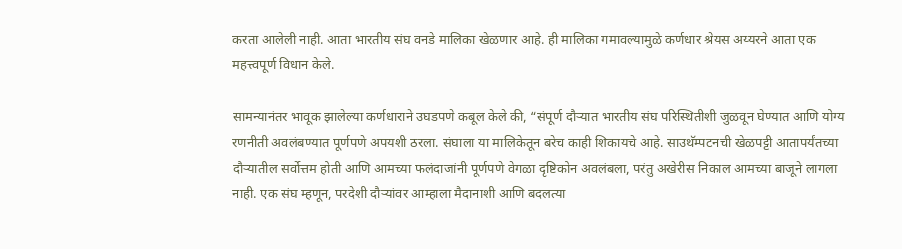करता आलेली नाही. आता भारतीय संघ वनडे मालिका खेळणार आहे. ही मालिका गमावल्यामुळे कर्णधार श्रेयस अय्यरने आता एक महत्त्वपूर्ण विधान केले.

सामन्यानंतर भावूक झालेल्या कर्णधाराने उघडपणे कबूल केले की, “संपूर्ण दौऱ्यात भारतीय संघ परिस्थितीशी जुळवून घेण्यात आणि योग्य रणनीती अवलंबण्यात पूर्णपणे अपयशी ठरला. संघाला या मालिकेतून बरेच काही शिकायचे आहे. साउथॅम्पटनची खेळपट्टी आतापर्यंतच्या दौऱ्यातील सर्वोत्तम होती आणि आमच्या फलंदाजांनी पूर्णपणे वेगळा दृष्टिकोन अवलंबला, परंतु अखेरीस निकाल आमच्या बाजूने लागला नाही. एक संघ म्हणून, परदेशी दौऱ्यांवर आम्हाला मैदानाशी आणि बदलत्या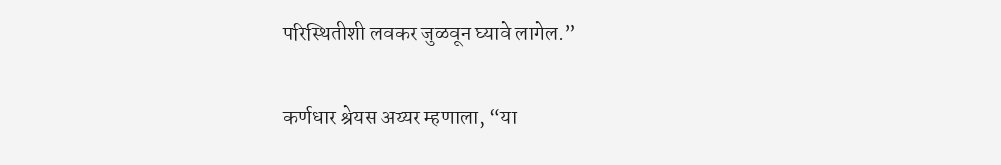परिस्थितीशी लवकर जुळवून घ्यावे लागेल.”

कर्णधार श्रेयस अय्यर म्हणाला, “या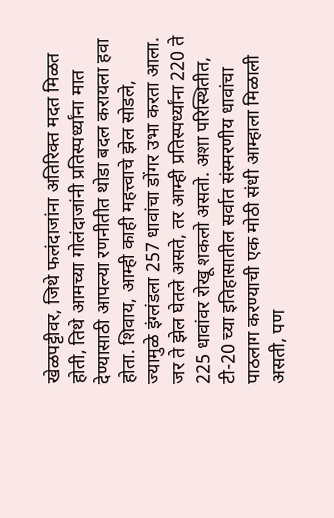खेळपट्टीवर, जिथे फलंदाजांना अतिरिक्त मदत मिळत होती, तिथे आमच्या गोलंदाजांनी प्रतिस्पर्ध्यांना मात देण्यासाठी आपल्या रणनीतीत थोडा बदल करायला हवा होता. शिवाय, आम्ही काही महत्त्वाचे झेल सोडले, ज्यामुळे इंग्लंडला 257 धावांचा डोंगर उभा करता आला. जर ते झेल घेतले असते, तर आम्ही प्रतिस्पर्ध्यांना 220 ते 225 धावांवर रोखू शकलो असतो. अशा परिस्थितीत, टी-20 च्या इतिहासातील सर्वात संस्मरणीय धावांचा पाठलाग करण्याची एक मोठी संधी आम्हाला मिळाली असती, पण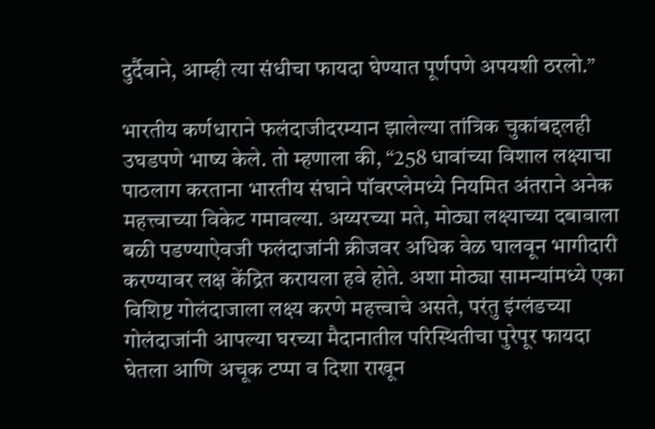दुर्दैवाने, आम्ही त्या संधीचा फायदा घेण्यात पूर्णपणे अपयशी ठरलो.”

भारतीय कर्णधाराने फलंदाजीदरम्यान झालेल्या तांत्रिक चुकांबद्दलही उघडपणे भाष्य केले. तो म्हणाला की, “258 धावांच्या विशाल लक्ष्याचा पाठलाग करताना भारतीय संघाने पॉवरप्लेमध्ये नियमित अंतराने अनेक महत्त्वाच्या विकेट गमावल्या. अय्यरच्या मते, मोठ्या लक्ष्याच्या दबावाला बळी पडण्याऐवजी फलंदाजांनी क्रीजवर अधिक वेळ घालवून भागीदारी करण्यावर लक्ष केंद्रित करायला हवे होते. अशा मोठ्या सामन्यांमध्ये एका विशिष्ट गोलंदाजाला लक्ष्य करणे महत्त्वाचे असते, परंतु इंग्लंडच्या गोलंदाजांनी आपल्या घरच्या मैदानातील परिस्थितीचा पुरेपूर फायदा घेतला आणि अचूक टप्पा व दिशा राखून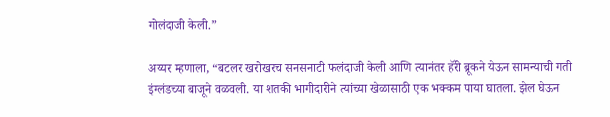गोलंदाजी केली.”

अय्यर म्हणाला, “बटलर खरोखरच सनसनाटी फलंदाजी केली आणि त्यानंतर हॅरी ब्रूकने येऊन सामन्याची गती इंग्लंडच्या बाजूने वळवली. या शतकी भागीदारीने त्यांच्या खेळासाठी एक भक्कम पाया घातला. झेल घेऊन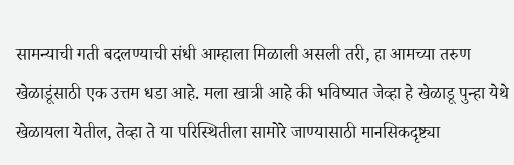सामन्याची गती बदलण्याची संधी आम्हाला मिळाली असली तरी, हा आमच्या तरुण खेळाडूंसाठी एक उत्तम धडा आहे. मला खात्री आहे की भविष्यात जेव्हा हे खेळाडू पुन्हा येथे खेळायला येतील, तेव्हा ते या परिस्थितीला सामोरे जाण्यासाठी मानसिकदृष्ट्या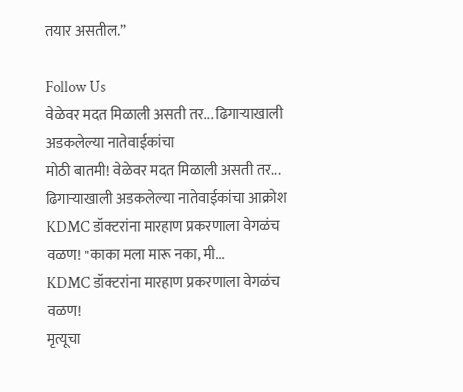तयार असतील.”

Follow Us
वेळेवर मदत मिळाली असती तर... ढिगाऱ्याखाली अडकलेल्या नातेवाईकांचा
मोठी बातमी! वेळेवर मदत मिळाली असती तर... ढिगाऱ्याखाली अडकलेल्या नातेवाईकांचा आक्रोश
KDMC डॉक्टरांना मारहाण प्रकरणाला वेगळंच वळण! "काका मला मारू नका, मी...
KDMC डॉक्टरांना मारहाण प्रकरणाला वेगळंच वळण!
मृत्यूचा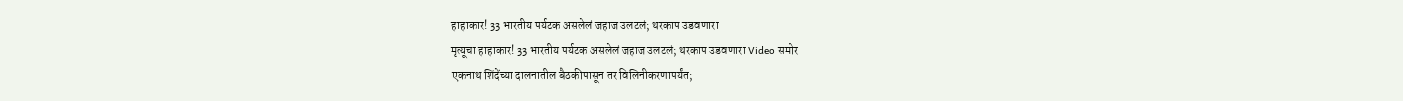हाहाकार! 33 भारतीय पर्यटक असलेलं जहाज उलटलं; थरकाप उडवणारा
मृत्यूचा हाहाकार! 33 भारतीय पर्यटक असलेलं जहाज उलटलं; थरकाप उडवणारा Video समोर
एकनाथ शिंदेंच्या दालनातील बैठकीपासून तर विलिनीकरणापर्यंत;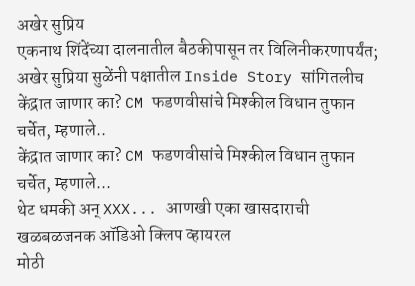अखेर सुप्रिय
एकनाथ शिंदेंच्या दालनातील बैठकीपासून तर विलिनीकरणापर्यंत; अखेर सुप्रिया सुळेंनी पक्षातील Inside Story सांगितलीच
केंद्रात जाणार का? CM फडणवीसांचे मिश्कील विधान तुफान चर्चेत, म्हणाले..
केंद्रात जाणार का? CM फडणवीसांचे मिश्कील विधान तुफान चर्चेत, म्हणाले...
थेट धमकी अन् XXX... आणखी एका खासदाराची खळबळजनक ऑडिओ क्लिप व्हायरल
मोठी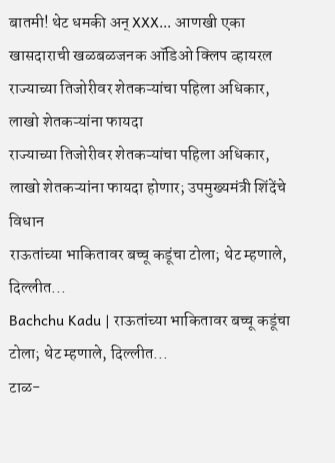बातमी! थेट धमकी अन् XXX... आणखी एका खासदाराची खळबळजनक ऑडिओ क्लिप व्हायरल
राज्याच्या तिजोरीवर शेतकऱ्यांचा पहिला अधिकार, लाखो शेतकऱ्यांना फायदा
राज्याच्या तिजोरीवर शेतकऱ्यांचा पहिला अधिकार, लाखो शेतकऱ्यांना फायदा होणार; उपमुख्यमंत्री शिंदेंचे विधान
राऊतांच्या भाकितावर बच्चू कडूंचा टोला; थेट म्हणाले, दिल्लीत...
Bachchu Kadu | राऊतांच्या भाकितावर बच्चू कडूंचा टोला; थेट म्हणाले, दिल्लीत...
टाळ-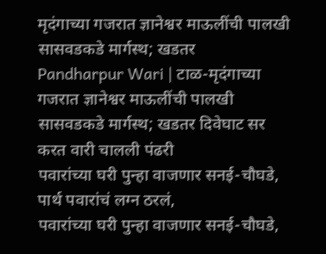मृदंगाच्या गजरात ज्ञानेश्वर माऊलींची पालखी सासवडकडे मार्गस्थ; खडतर
Pandharpur Wari | टाळ-मृदंगाच्या गजरात ज्ञानेश्वर माऊलींची पालखी सासवडकडे मार्गस्थ; खडतर दिवेघाट सर करत वारी चालली पंढरी
पवारांच्या घरी पुन्हा वाजणार सनई-चौघडे, पार्थ पवारांचं लग्न ठरलं,
पवारांच्या घरी पुन्हा वाजणार सनई-चौघडे,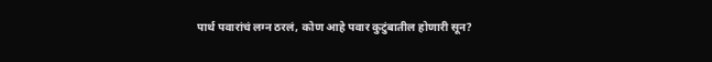पार्थ पवारांचं लग्न ठरलं, कोण आहे पवार कुटुंबातील होणारी सून?